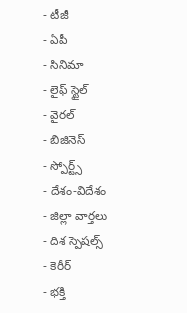- టీజీ
- ఏపీ
- సినిమా
- లైఫ్ స్టైల్
- వైరల్
- బిజినెస్
- స్పోర్ట్స్
- దేశం-విదేశం
- జిల్లా వార్తలు
- దిశ స్పెషల్స్
- కెరీర్
- భక్తి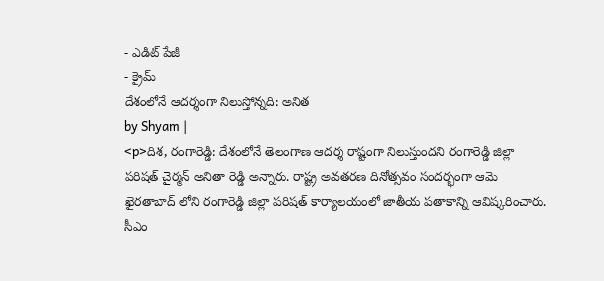- ఎడిట్ పేజీ
- క్రైమ్
దేశంలోనే ఆదర్శంగా నిలుస్తోన్నది: అనిత
by Shyam |
<p>దిశ, రంగారెడ్డి: దేశంలోనే తెలంగాణ ఆదర్శ రాష్టంగా నిలుస్తుందని రంగారెడ్డి జిల్లా పరిషత్ చైర్మన్ అనితా రెడ్డి అన్నారు. రాష్ట్ర అవతరణ దినోత్సవం సందర్భంగా ఆమె ఖైరతాబాద్ లోని రంగారెడ్డి జిల్లా పరిషత్ కార్యాలయంలో జాతీయ పతాకాన్ని ఆవిష్కరించారు. సీఎం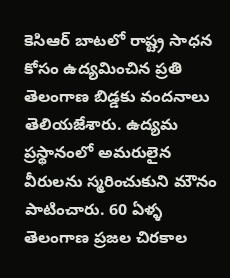కెసిఆర్ బాటలో రాష్ట్ర సాధన కోసం ఉద్యమించిన ప్రతి తెలంగాణ బిడ్డకు వందనాలు తెలియజేశారు. ఉద్యమ ప్రస్థానంలో అమరులైన వీరులను స్మరించుకుని మౌనం పాటించారు. 60 ఏళ్ళ తెలంగాణ ప్రజల చిరకాల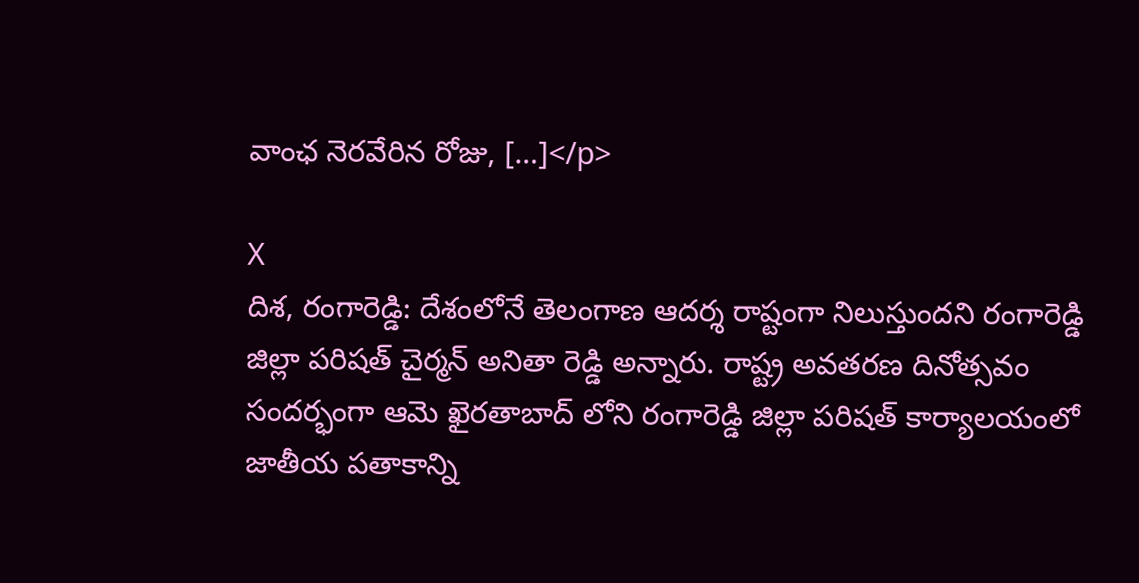వాంఛ నెరవేరిన రోజు, […]</p>

X
దిశ, రంగారెడ్డి: దేశంలోనే తెలంగాణ ఆదర్శ రాష్టంగా నిలుస్తుందని రంగారెడ్డి జిల్లా పరిషత్ చైర్మన్ అనితా రెడ్డి అన్నారు. రాష్ట్ర అవతరణ దినోత్సవం సందర్భంగా ఆమె ఖైరతాబాద్ లోని రంగారెడ్డి జిల్లా పరిషత్ కార్యాలయంలో జాతీయ పతాకాన్ని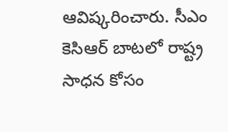ఆవిష్కరించారు. సీఎం కెసిఆర్ బాటలో రాష్ట్ర సాధన కోసం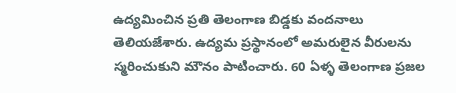ఉద్యమించిన ప్రతి తెలంగాణ బిడ్డకు వందనాలు తెలియజేశారు. ఉద్యమ ప్రస్థానంలో అమరులైన వీరులను స్మరించుకుని మౌనం పాటించారు. 60 ఏళ్ళ తెలంగాణ ప్రజల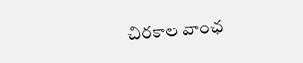చిరకాల వాంఛ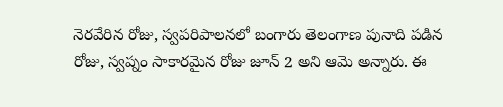నెరవేరిన రోజు, స్వపరిపాలనలో బంగారు తెలంగాణ పునాది పడిన రోజు, స్వప్నం సాకారమైన రోజు జూన్ 2 అని ఆమె అన్నారు. ఈ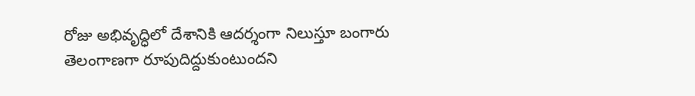రోజు అభివృద్ధిలో దేశానికి ఆదర్శంగా నిలుస్తూ బంగారు తెలంగాణగా రూపుదిద్దుకుంటుందని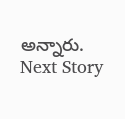అన్నారు.
Next Story